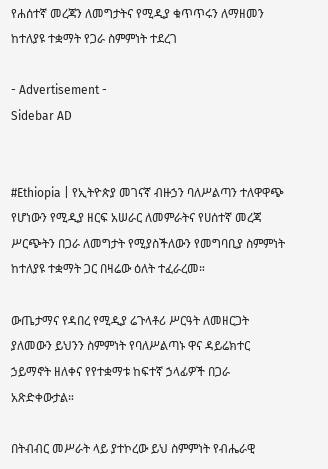የሐሰተኛ መረጃን ለመግታትና የሚዲያ ቁጥጥሩን ለማዘመን ከተለያዩ ተቋማት የጋራ ስምምነት ተደረገ

- Advertisement -
Sidebar AD


#Ethiopia | የኢትዮጵያ መገናኛ ብዙኃን ባለሥልጣን ተለዋዋጭ የሆነውን የሚዲያ ዘርፍ አሠራር ለመምራትና የሀሰተኛ መረጃ ሥርጭትን በጋራ ለመግታት የሚያስችለውን የመግባቢያ ስምምነት ከተለያዩ ተቋማት ጋር በዛሬው ዕለት ተፈራረመ።

ውጤታማና የዳበረ የሚዲያ ሬጉላቶሪ ሥርዓት ለመዘርጋት ያለመውን ይህንን ስምምነት የባለሥልጣኑ ዋና ዳይሬክተር ኃይማኖት ዘለቀና የየተቋማቱ ከፍተኛ ኃላፊዎች በጋራ አጽድቀውታል።

በትብብር መሥራት ላይ ያተኮረው ይህ ስምምነት የብሔራዊ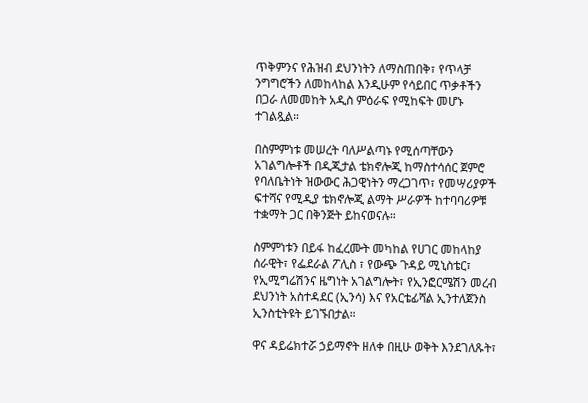ጥቅምንና የሕዝብ ደህንነትን ለማስጠበቅ፣ የጥላቻ ንግግሮችን ለመከላከል እንዲሁም የሳይበር ጥቃቶችን በጋራ ለመመከት አዲስ ምዕራፍ የሚከፍት መሆኑ ተገልጿል።

በስምምነቱ መሠረት ባለሥልጣኑ የሚሰጣቸውን አገልግሎቶች በዲጂታል ቴክኖሎጂ ከማስተሳሰር ጀምሮ የባለቤትነት ዝውውር ሕጋዊነትን ማረጋገጥ፣ የመሣሪያዎች ፍተሻና የሚዲያ ቴክኖሎጂ ልማት ሥራዎች ከተባባሪዎቹ ተቋማት ጋር በቅንጅት ይከናወናሉ።

ስምምነቱን በይፋ ከፈረሙት መካከል የሀገር መከላከያ ሰራዊት፣ የፌደራል ፖሊስ ፣ የውጭ ጉዳይ ሚኒስቴር፣ የኢሚግሬሽንና ዜግነት አገልግሎት፣ የኢንፎርሜሽን መረብ ደህንነት አስተዳደር (ኢንሳ) እና የአርቴፊሻል ኢንተለጀንስ ኢንስቲትዩት ይገኙበታል።

ዋና ዳይሬክተሯ ኃይማኖት ዘለቀ በዚሁ ወቅት እንደገለጹት፣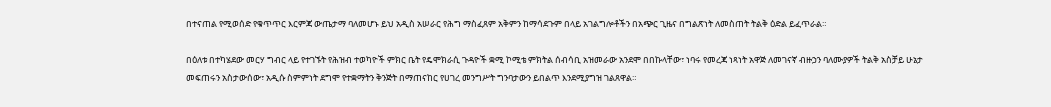በተናጠል የሚወሰድ የቁጥጥር እርምጃ ውጤታማ ባለመሆኑ ይህ አዲስ አሠራር የሕግ ማስፈጸም አቅምን ከማሳደጉም በላይ አገልግሎቶችን በአጭር ጊዜና በግልጽነት ለመስጠት ትልቅ ዕድል ይፈጥራል።

በዕለቱ በተካሄደው መርሃ ግብር ላይ የተገኙት የሕዝብ ተወካዮች ምክር ቤት የዴሞክራሲ ጉዳዮች ቋሚ ኮሚቴ ምክትል ሰብሳቢ አዝመራው አንደሞ በበኩላቸው፣ ነባሩ የመረጃ ነጻነት አዋጅ ለመገናኛ ብዙኃን ባለሙያዎች ትልቅ አስቻይ ሁኔታ መፍጠሩን አስታውሰው፣ አዲሱ ስምምነት ደግሞ የተቋማትን ቅንጅት በማጠናከር የሀገረ መንግሥት ግንባታውን ይበልጥ እንደሚያግዝ ገልጸዋል።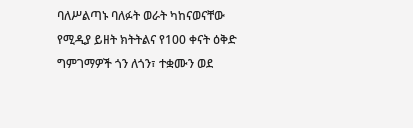ባለሥልጣኑ ባለፉት ወራት ካከናወናቸው የሚዲያ ይዘት ክትትልና የ100 ቀናት ዕቅድ ግምገማዎች ጎን ለጎን፣ ተቋሙን ወደ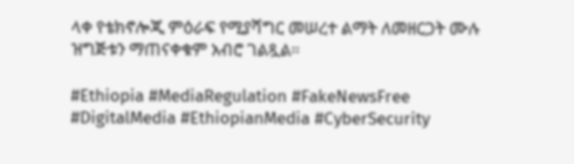ላቀ የቴክኖሎጂ ምዕራፍ የሚያሻግር መሠረተ ልማት ለመዘርጋት ሙሉ ዝግጅቱን ማጠናቀቁም አብሮ ገልጿል።

#Ethiopia #MediaRegulation #FakeNewsFree #DigitalMedia #EthiopianMedia #CyberSecurity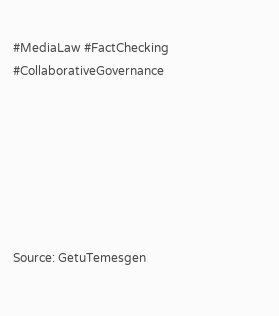#MediaLaw #FactChecking #CollaborativeGovernance







Source: GetuTemesgen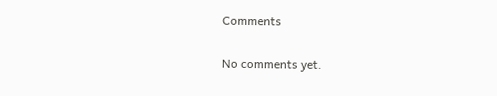Comments

No comments yet.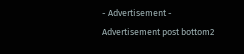- Advertisement -
Advertisement post bottom2